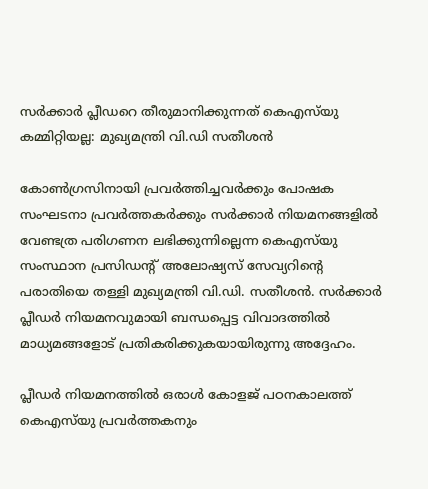സർക്കാർ പ്ലീഡറെ തീരുമാനിക്കുന്നത് കെഎസ്‌യു കമ്മിറ്റിയല്ല: മുഖ്യമന്ത്രി വി.ഡി സതീശൻ

കോൺഗ്രസിനായി പ്രവർത്തിച്ചവർക്കും പോഷക സംഘടനാ പ്രവർത്തകർക്കും സർക്കാർ നിയമനങ്ങളിൽ വേണ്ടത്ര പരിഗണന ലഭിക്കുന്നില്ലെന്ന കെഎസ്‌യു സംസ്ഥാന പ്രസിഡന്റ് അലോഷ്യസ് സേവ്യറിന്റെ പരാതിയെ തള്ളി മുഖ്യമന്ത്രി വി.ഡി. സതീശൻ. സർക്കാർ പ്ലീഡർ നിയമനവുമായി ബന്ധപ്പെട്ട വിവാദത്തിൽ മാധ്യമങ്ങളോട് പ്രതികരിക്കുകയായിരുന്നു അദ്ദേഹം.

പ്ലീഡർ നിയമനത്തിൽ ഒരാൾ കോളജ് പഠനകാലത്ത് കെഎസ്‌യു പ്രവർത്തകനും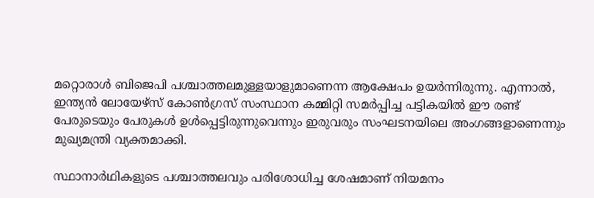മറ്റൊരാൾ ബിജെപി പശ്ചാത്തലമുള്ളയാളുമാണെന്ന ആക്ഷേപം ഉയർന്നിരുന്നു. എന്നാൽ, ഇന്ത്യൻ ലോയേഴ്സ് കോൺഗ്രസ് സംസ്ഥാന കമ്മിറ്റി സമർപ്പിച്ച പട്ടികയിൽ ഈ രണ്ട് പേരുടെയും പേരുകൾ ഉൾപ്പെട്ടിരുന്നുവെന്നും ഇരുവരും സംഘടനയിലെ അംഗങ്ങളാണെന്നും മുഖ്യമന്ത്രി വ്യക്തമാക്കി.

സ്ഥാനാർഥികളുടെ പശ്ചാത്തലവും പരിശോധിച്ച ശേഷമാണ് നിയമനം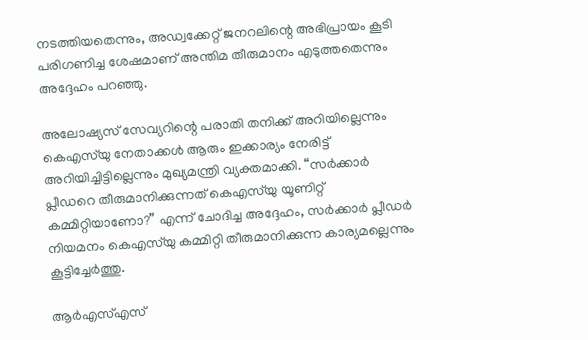നടത്തിയതെന്നും, അഡ്വക്കേറ്റ് ജനറലിന്റെ അഭിപ്രായം കൂടി പരിഗണിച്ച ശേഷമാണ് അന്തിമ തീരുമാനം എടുത്തതെന്നും അദ്ദേഹം പറഞ്ഞു.

അലോഷ്യസ് സേവ്യറിന്റെ പരാതി തനിക്ക് അറിയില്ലെന്നും കെഎസ്‌യു നേതാക്കൾ ആരും ഇക്കാര്യം നേരിട്ട് അറിയിച്ചിട്ടില്ലെന്നും മുഖ്യമന്ത്രി വ്യക്തമാക്കി. “സർക്കാർ പ്ലീഡറെ തീരുമാനിക്കുന്നത് കെഎസ്‌യു യൂണിറ്റ് കമ്മിറ്റിയാണോ?” എന്ന് ചോദിച്ച അദ്ദേഹം, സർക്കാർ പ്ലീഡർ നിയമനം കെഎസ്‌യു കമ്മിറ്റി തീരുമാനിക്കുന്ന കാര്യമല്ലെന്നും കൂട്ടിച്ചേർത്തു.

ആർഎസ്എസ്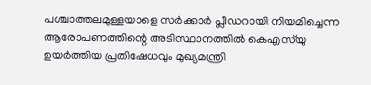പശ്ചാത്തലമുള്ളയാളെ സർക്കാർ പ്ലീഡറായി നിയമിച്ചെന്ന ആരോപണത്തിന്റെ അടിസ്ഥാനത്തിൽ കെഎസ്‌യു ഉയർത്തിയ പ്രതിഷേധവും മുഖ്യമന്ത്രി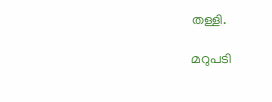തള്ളി.

മറുപടി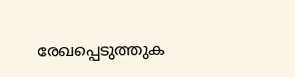രേഖപ്പെടുത്തുക